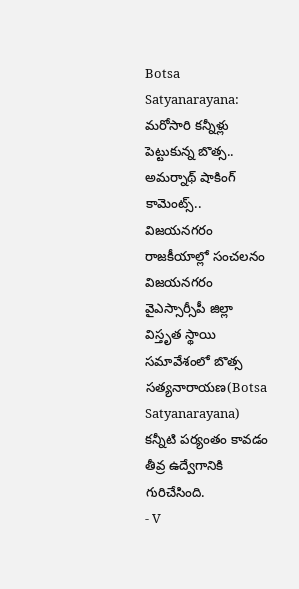Botsa Satyanarayana: మరోసారి కన్నీళ్లు పెట్టుకున్న బొత్స.. అమర్నాథ్ షాకింగ్ కామెంట్స్.. విజయనగరం రాజకీయాల్లో సంచలనం
విజయనగరం వైఎస్సార్సీపీ జిల్లా విస్తృత స్థాయి సమావేశంలో బొత్స సత్యనారాయణ(Botsa Satyanarayana) కన్నీటి పర్యంతం కావడం తీవ్ర ఉద్వేగానికి గురిచేసింది.
- V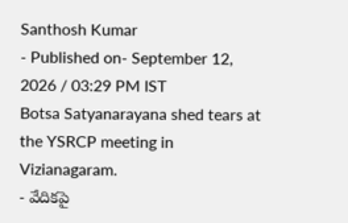Santhosh Kumar
- Published on- September 12, 2026 / 03:29 PM IST
Botsa Satyanarayana shed tears at the YSRCP meeting in Vizianagaram.
- వేదికపై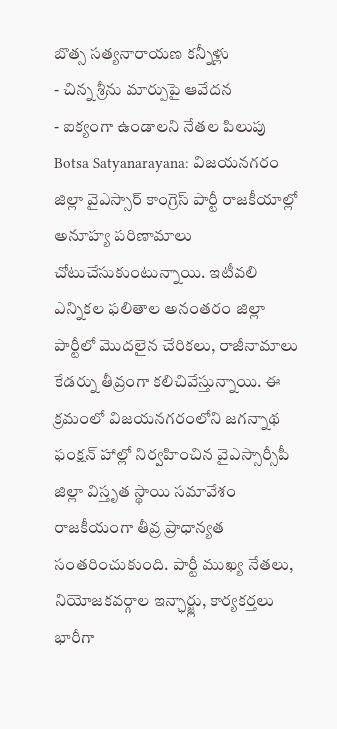బొత్స సత్యనారాయణ కన్నీళ్లు
- చిన్న శ్రీను మార్పుపై ఆవేదన
- ఐక్యంగా ఉండాలని నేతల పిలుపు
Botsa Satyanarayana: విజయనగరం జిల్లా వైఎస్సార్ కాంగ్రెస్ పార్టీ రాజకీయాల్లో అనూహ్య పరిణామాలు చోటుచేసుకుంటున్నాయి. ఇటీవలి ఎన్నికల ఫలితాల అనంతరం జిల్లా పార్టీలో మొదలైన చేరికలు, రాజీనామాలు కేడర్ను తీవ్రంగా కలిచివేస్తున్నాయి. ఈ క్రమంలో విజయనగరంలోని జగన్నాథ ఫంక్షన్ హాల్లో నిర్వహించిన వైఎస్సార్సీపీ జిల్లా విస్తృత స్థాయి సమావేశం రాజకీయంగా తీవ్ర ప్రాధాన్యత సంతరించుకుంది. పార్టీ ముఖ్య నేతలు, నియోజకవర్గాల ఇన్ఛార్జ్లు, కార్యకర్తలు భారీగా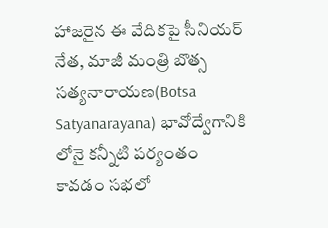హాజరైన ఈ వేదికపై సీనియర్ నేత, మాజీ మంత్రి బొత్స సత్యనారాయణ(Botsa Satyanarayana) భావోద్వేగానికి లోనై కన్నీటి పర్యంతం కావడం సభలో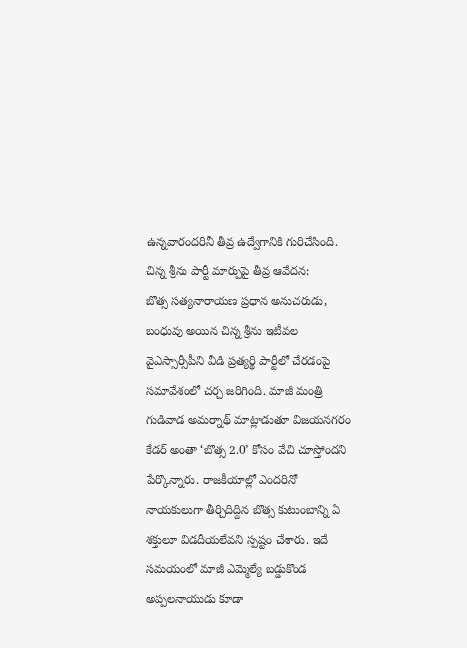ఉన్నవారందరినీ తీవ్ర ఉద్వేగానికి గురిచేసింది.
చిన్న శ్రీను పార్టీ మార్పుపై తీవ్ర ఆవేదన:
బొత్స సత్యనారాయణ ప్రధాన అనుచరుడు, బంధువు అయిన చిన్న శ్రీను ఇటీవల వైఎస్సార్సీపీని వీడి ప్రత్యర్థి పార్టీలో చేరడంపై సమావేశంలో చర్చ జరిగింది. మాజీ మంత్రి గుడివాడ అమర్నాథ్ మాట్లాడుతూ విజయనగరం కేడర్ అంతా ‘బొత్స 2.0’ కోసం వేచి చూస్తోందని పేర్కొన్నారు. రాజకీయాల్లో ఎందరినో నాయకులుగా తీర్చిదిద్దిన బొత్స కుటుంబాన్ని ఏ శక్తులూ విడదీయలేవని స్పష్టం చేశారు. ఇదే సమయంలో మాజీ ఎమ్మెల్యే బడ్డుకొండ అప్పలనాయుడు కూడా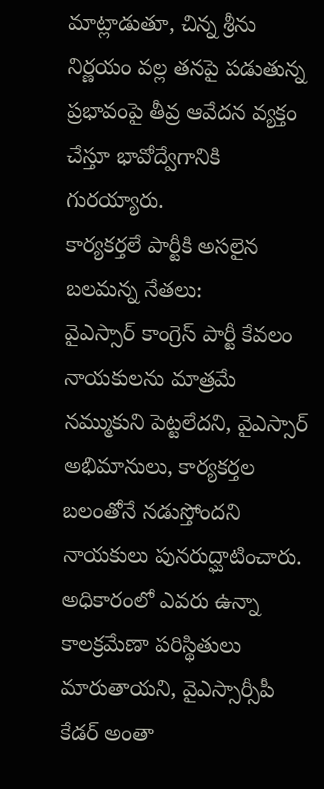మాట్లాడుతూ, చిన్న శ్రీను నిర్ణయం వల్ల తనపై పడుతున్న ప్రభావంపై తీవ్ర ఆవేదన వ్యక్తం చేస్తూ భావోద్వేగానికి గురయ్యారు.
కార్యకర్తలే పార్టీకి అసలైన బలమన్న నేతలు:
వైఎస్సార్ కాంగ్రెస్ పార్టీ కేవలం నాయకులను మాత్రమే నమ్ముకుని పెట్టలేదని, వైఎస్సార్ అభిమానులు, కార్యకర్తల బలంతోనే నడుస్తోందని నాయకులు పునరుద్ఘాటించారు. అధికారంలో ఎవరు ఉన్నా కాలక్రమేణా పరిస్థితులు మారుతాయని, వైఎస్సార్సీపీ కేడర్ అంతా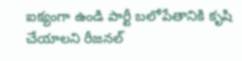ఐక్యంగా ఉండి పార్టీ బలోపేతానికి కృషి చేయాలని రీజనల్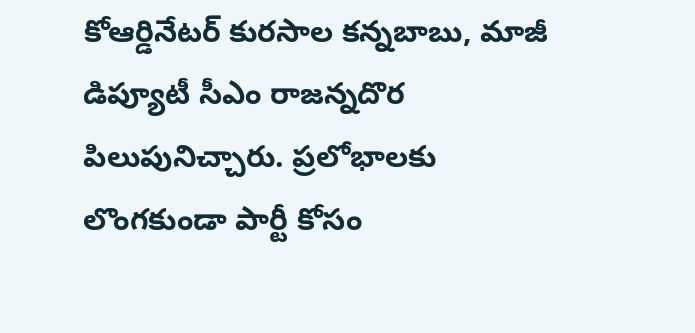కోఆర్డినేటర్ కురసాల కన్నబాబు, మాజీ డిప్యూటీ సీఎం రాజన్నదొర పిలుపునిచ్చారు. ప్రలోభాలకు లొంగకుండా పార్టీ కోసం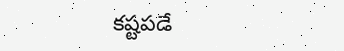కష్టపడే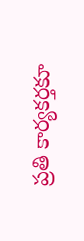ప్రతి కార్యకర్తకూ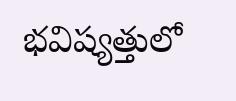భవిష్యత్తులో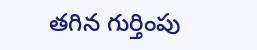తగిన గుర్తింపు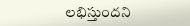లభిస్తుందని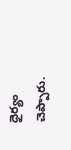ధైర్యం చెప్పారు.